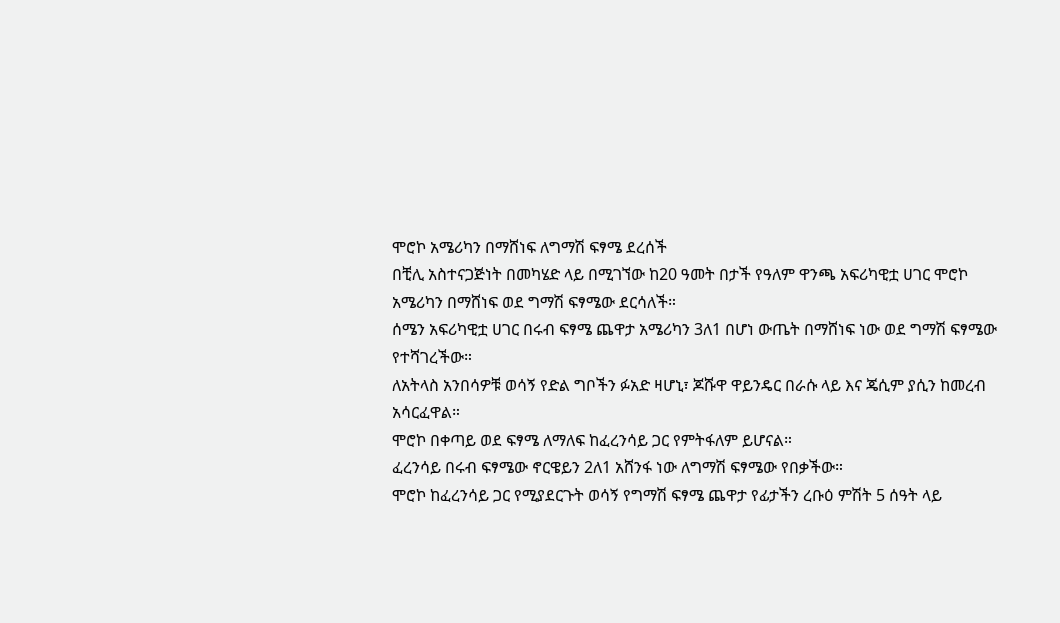ሞሮኮ አሜሪካን በማሸነፍ ለግማሽ ፍፃሜ ደረሰች
በቺሊ አስተናጋጅነት በመካሄድ ላይ በሚገኘው ከ20 ዓመት በታች የዓለም ዋንጫ አፍሪካዊቷ ሀገር ሞሮኮ አሜሪካን በማሸነፍ ወደ ግማሽ ፍፃሜው ደርሳለች።
ሰሜን አፍሪካዊቷ ሀገር በሩብ ፍፃሜ ጨዋታ አሜሪካን 3ለ1 በሆነ ውጤት በማሸነፍ ነው ወደ ግማሽ ፍፃሜው የተሻገረችው።
ለአትላስ አንበሳዎቹ ወሳኝ የድል ግቦችን ፉአድ ዛሆኒ፣ ጆሹዋ ዋይንዴር በራሱ ላይ እና ጄሲም ያሲን ከመረብ አሳርፈዋል።
ሞሮኮ በቀጣይ ወደ ፍፃሜ ለማለፍ ከፈረንሳይ ጋር የምትፋለም ይሆናል።
ፈረንሳይ በሩብ ፍፃሜው ኖርዌይን 2ለ1 አሸንፋ ነው ለግማሽ ፍፃሜው የበቃችው።
ሞሮኮ ከፈረንሳይ ጋር የሚያደርጉት ወሳኝ የግማሽ ፍፃሜ ጨዋታ የፊታችን ረቡዕ ምሽት 5 ሰዓት ላይ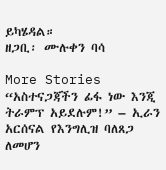ይካሄዳል።
ዘጋቢ፡ ሙሉቀን ባሳ

More Stories
“አስተናጋጃችን ፊፋ ነው እንጂ ትራምፕ አይደሉም!” – ኢራን
አርሰናል የእንግሊዝ ባለጸጋ ለመሆን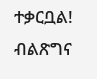ተቃርቧል!
ብልጽግና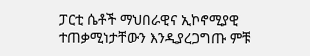ፓርቲ ሴቶች ማህበራዊና ኢኮኖሚያዊ ተጠቃሚነታቸውን እንዲያረጋግጡ ምቹ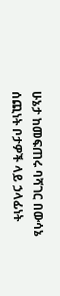ሁኔታ ከመፍጠሩ ባሻገር በውሳኔ ሰጪነት ቦታዎች ላይ ኃላፊነት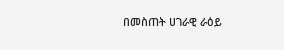በመስጠት ሀገራዊ ራዕይ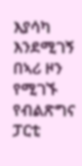እያሳካ እንደሚገኝ በኣሪ ዞን የሚገኙ የብልጽግና ፓርቲ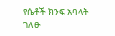የሴቶች ክንፍ አባላት ገለፁ